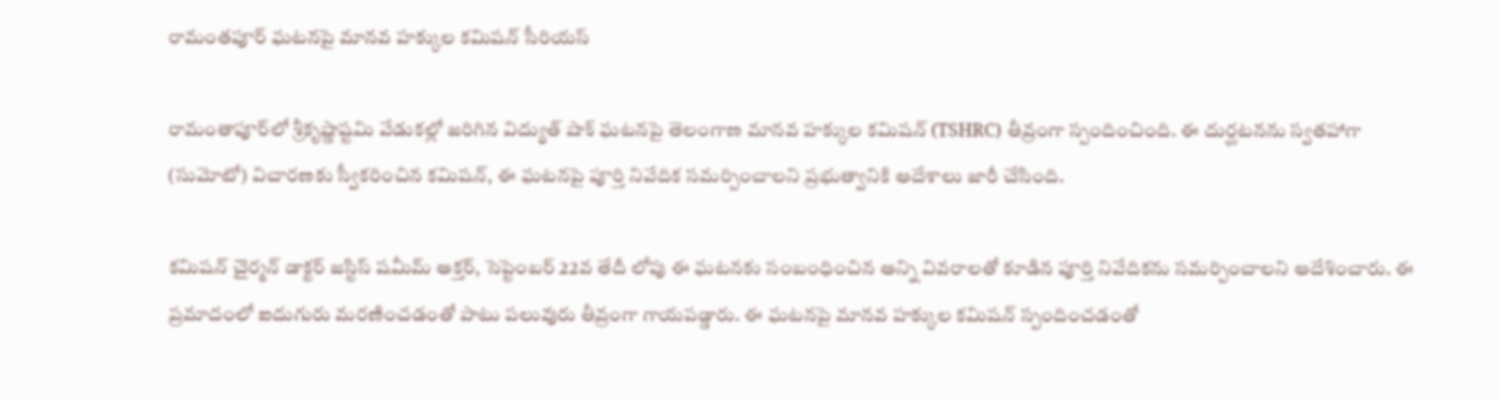రామంతపూర్ ఘటనపై మానవ హక్కుల కమిషన్ సీరియస్

రామంతాపూర్‌లో శ్రీకృష్ణాష్టమి వేడుకల్లో జరిగిన విద్యుత్ షాక్ ఘటనపై తెలంగాణ మానవ హక్కుల కమిషన్ (TSHRC) తీవ్రంగా స్పందించింది. ఈ దుర్ఘటనను స్వతహాగా (సుమోటో) విచారణకు స్వీకరించిన కమిషన్, ఈ ఘటనపై పూర్తి నివేదిక సమర్పించాలని ప్రభుత్వానికి ఆదేశాలు జారీ చేసింది.

కమిషన్ చైర్మన్ డాక్టర్ జస్టిస్ షమీమ్ అక్తర్, సెప్టెంబర్ 22వ తేదీ లోపు ఈ ఘటనకు సంబంధించిన అన్ని వివరాలతో కూడిన పూర్తి నివేదికను సమర్పించాలని ఆదేశించారు. ఈ ప్రమాదంలో ఐదుగురు మరణించడంతో పాటు పలువురు తీవ్రంగా గాయపడ్డారు. ఈ ఘటనపై మానవ హక్కుల కమిషన్ స్పందించడంతో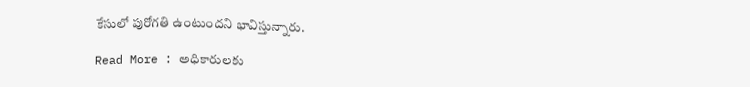కేసులో పురోగతి ఉంటుందని భావిస్తున్నారు.

Read More : అధికారులకు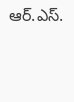ఆర్.ఎస్.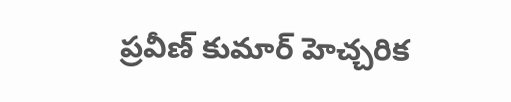ప్రవీణ్ కుమార్ హెచ్చరిక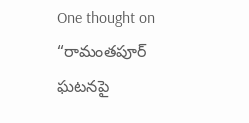One thought on “రామంతపూర్ ఘటనపై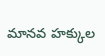మానవ హక్కుల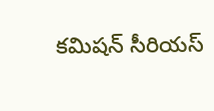కమిషన్ సీరియస్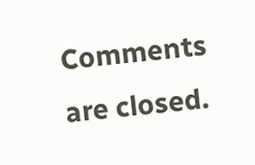Comments are closed.